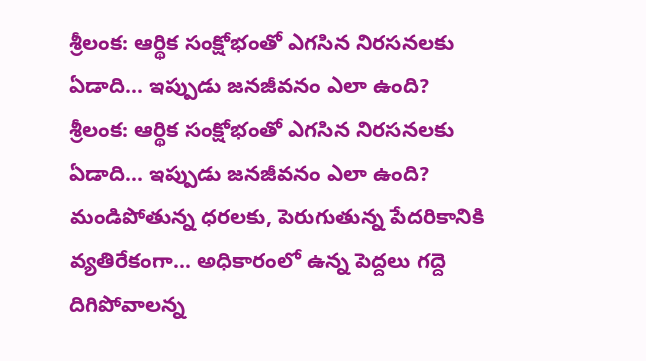శ్రీలంక: ఆర్థిక సంక్షోభంతో ఎగసిన నిరసనలకు ఏడాది... ఇప్పుడు జనజీవనం ఎలా ఉంది?
శ్రీలంక: ఆర్థిక సంక్షోభంతో ఎగసిన నిరసనలకు ఏడాది... ఇప్పుడు జనజీవనం ఎలా ఉంది?
మండిపోతున్న ధరలకు, పెరుగుతున్న పేదరికానికి వ్యతిరేకంగా... అధికారంలో ఉన్న పెద్దలు గద్దె దిగిపోవాలన్న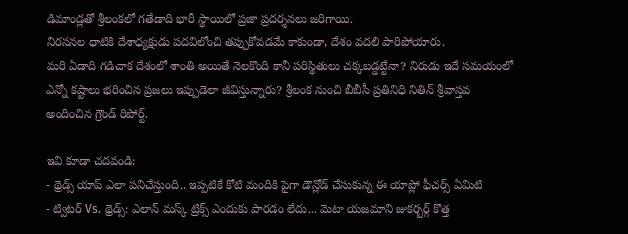డిమాండ్లతో శ్రీలంకలో గతేడాది భారీ స్థాయిలో ప్రజా ప్రదర్శనలు జరిగాయి.
నిరసనల ధాటికి దేశాధ్యక్షుడు పదవిలోంచి తప్పుకోవడమే కాకుండా, దేశం వదలి పారిపోయారు.
మరి ఏడాది గడిచాక దేశంలో శాంతి అయితే నెలకొంది కానీ పరిస్థితులు చక్కబడ్డట్టేనా? నిరుడు ఇదే సమయంలో ఎన్నో కష్టాలు భరించిన ప్రజలు ఇప్పుడెలా జీవిస్తున్నారు? శ్రీలంక నుంచి బీబీసీ ప్రతినిధి నితిన్ శ్రీవాస్తవ అందించిన గ్రౌండ్ రిపోర్ట్.

ఇవి కూడా చదవండి:
- థ్రెడ్స్ యాప్ ఎలా పనిచేస్తుంది.. ఇప్పటికే కోటి మందికి పైగా డౌన్లోడ్ చేసుకున్న ఈ యాప్లో ఫీచర్స్ ఏమిటి
- ట్విటర్ Vs. థ్రెడ్స్: ఎలాన్ మస్క్ ట్రిక్స్ ఎందుకు పారడం లేదు... మెటా యజమాని జుకర్బర్గ్ కొత్త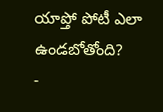యాప్తో పోటీ ఎలా ఉండబోతోంది?
-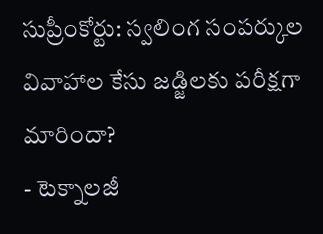సుప్రీంకోర్టు: స్వలింగ సంపర్కుల వివాహాల కేసు జడ్జిలకు పరీక్షగా మారిందా?
- టెక్నాలజీ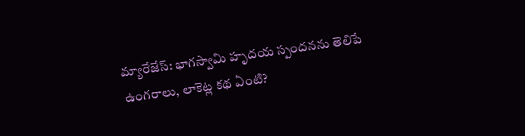మ్యారేజేస్: భాగస్వామి హృదయ స్పందనను తెలిపే ఉంగరాలు, లాకెట్ల కథ ఏంటి?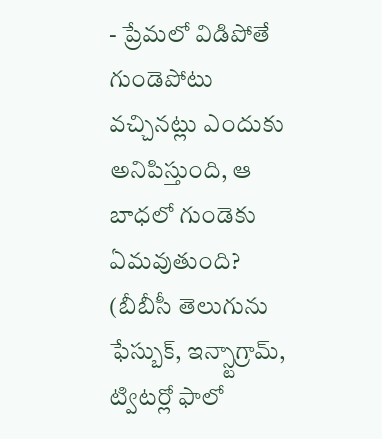- ప్రేమలో విడిపోతే గుండెపోటు వచ్చినట్లు ఎందుకు అనిపిస్తుంది, ఆ బాధలో గుండెకు ఏమవుతుంది?
(బీబీసీ తెలుగును ఫేస్బుక్, ఇన్స్టాగ్రామ్, ట్విటర్లో ఫాలో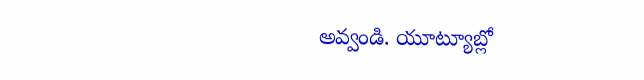అవ్వండి. యూట్యూబ్లో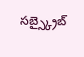సబ్స్క్రైబ్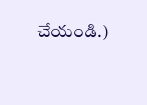చేయండి.)